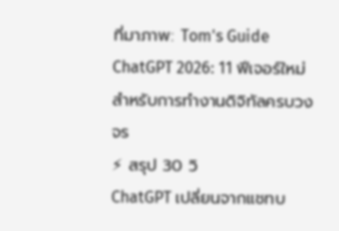ที่มาภาพ: Tom's Guide
ChatGPT 2026: 11 ฟีเจอร์ใหม่สำหรับการทำงานดิจิทัลครบวงจร
⚡ สรุป 30 วิ
ChatGPT เปลี่ยนจากแชทบ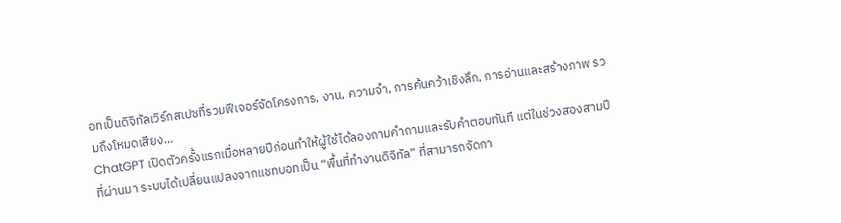อทเป็นดิจิทัลเวิร์กสเปซที่รวมฟีเจอร์จัดโครงการ, งาน, ความจำ, การค้นคว้าเชิงลึก, การอ่านและสร้างภาพ รวมถึงโหมดเสียง…
ChatGPT เปิดตัวครั้งแรกเมื่อหลายปีก่อนทำให้ผู้ใช้ได้ลองถามคำถามและรับคำตอบทันที แต่ในช่วงสองสามปีที่ผ่านมา ระบบได้เปลี่ยนแปลงจากแชทบอทเป็น “พื้นที่ทำงานดิจิทัล” ที่สามารถจัดกา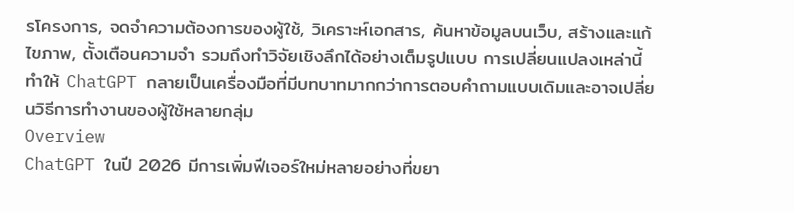รโครงการ, จดจำความต้องการของผู้ใช้, วิเคราะห์เอกสาร, ค้นหาข้อมูลบนเว็บ, สร้างและแก้ไขภาพ, ตั้งเตือนความจำ รวมถึงทำวิจัยเชิงลึกได้อย่างเต็มรูปแบบ การเปลี่ยนแปลงเหล่านี้ทำให้ ChatGPT กลายเป็นเครื่องมือที่มีบทบาทมากกว่าการตอบคำถามแบบเดิมและอาจเปลี่ยนวิธีการทำงานของผู้ใช้หลายกลุ่ม
Overview
ChatGPT ในปี 2026 มีการเพิ่มฟีเจอร์ใหม่หลายอย่างที่ขยา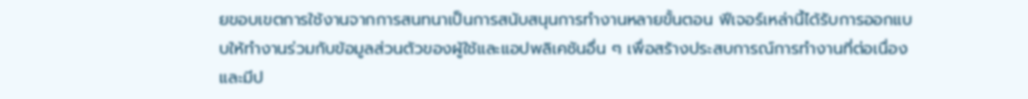ยขอบเขตการใช้งานจากการสนทนาเป็นการสนับสนุนการทำงานหลายขั้นตอน ฟีเจอร์เหล่านี้ได้รับการออกแบบให้ทำงานร่วมกับข้อมูลส่วนตัวของผู้ใช้และแอปพลิเคชันอื่น ๆ เพื่อสร้างประสบการณ์การทำงานที่ต่อเนื่องและมีป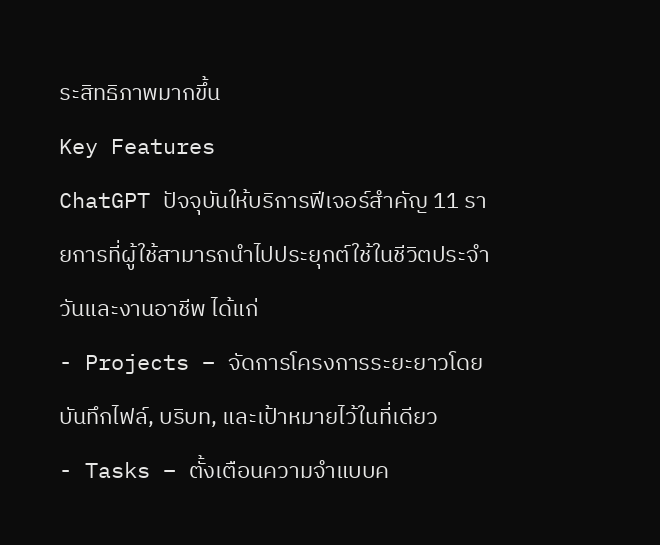ระสิทธิภาพมากขึ้น
Key Features
ChatGPT ปัจจุบันให้บริการฟีเจอร์สำคัญ 11 รายการที่ผู้ใช้สามารถนำไปประยุกต์ใช้ในชีวิตประจำวันและงานอาชีพ ได้แก่
- Projects – จัดการโครงการระยะยาวโดยบันทึกไฟล์, บริบท, และเป้าหมายไว้ในที่เดียว
- Tasks – ตั้งเตือนความจำแบบค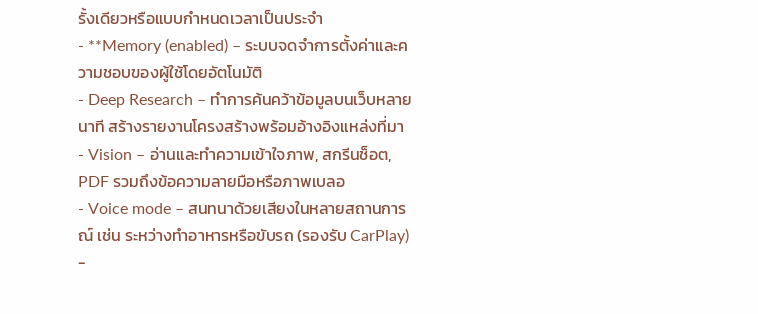รั้งเดียวหรือแบบกำหนดเวลาเป็นประจำ
- **Memory (enabled) – ระบบจดจำการตั้งค่าและความชอบของผู้ใช้โดยอัตโนมัติ
- Deep Research – ทำการค้นคว้าข้อมูลบนเว็บหลายนาที สร้างรายงานโครงสร้างพร้อมอ้างอิงแหล่งที่มา
- Vision – อ่านและทำความเข้าใจภาพ, สกรีนช็อต, PDF รวมถึงข้อความลายมือหรือภาพเบลอ
- Voice mode – สนทนาด้วยเสียงในหลายสถานการณ์ เช่น ระหว่างทำอาหารหรือขับรถ (รองรับ CarPlay)
-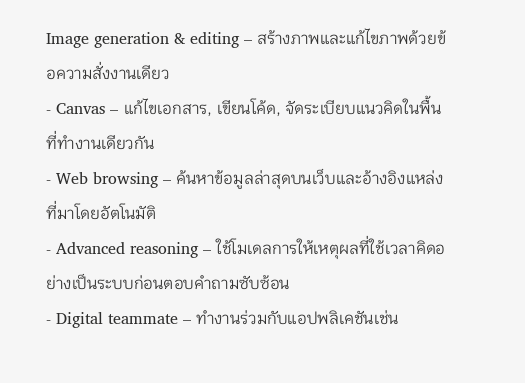Image generation & editing – สร้างภาพและแก้ไขภาพด้วยข้อความสั่งงานเดียว
- Canvas – แก้ไขเอกสาร, เขียนโค้ด, จัดระเบียบแนวคิดในพื้นที่ทำงานเดียวกัน
- Web browsing – ค้นหาข้อมูลล่าสุดบนเว็บและอ้างอิงแหล่งที่มาโดยอัตโนมัติ
- Advanced reasoning – ใช้โมเดลการให้เหตุผลที่ใช้เวลาคิดอย่างเป็นระบบก่อนตอบคำถามซับซ้อน
- Digital teammate – ทำงานร่วมกับแอปพลิเคชันเช่น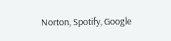Norton, Spotify, Google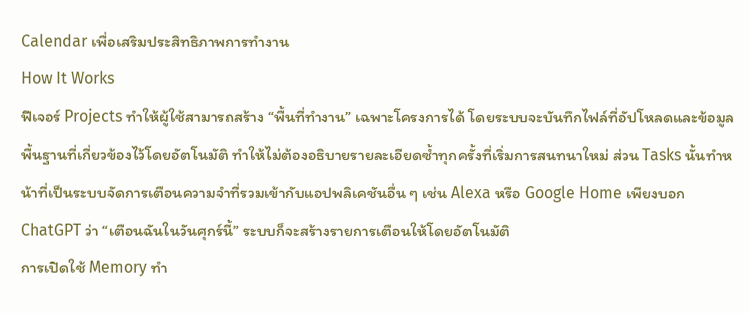Calendar เพื่อเสริมประสิทธิภาพการทำงาน
How It Works
ฟีเจอร์ Projects ทำให้ผู้ใช้สามารถสร้าง “พื้นที่ทำงาน” เฉพาะโครงการได้ โดยระบบจะบันทึกไฟล์ที่อัปโหลดและข้อมูลพื้นฐานที่เกี่ยวข้องไว้โดยอัตโนมัติ ทำให้ไม่ต้องอธิบายรายละเอียดซ้ำทุกครั้งที่เริ่มการสนทนาใหม่ ส่วน Tasks นั้นทำหน้าที่เป็นระบบจัดการเตือนความจำที่รวมเข้ากับแอปพลิเคชันอื่น ๆ เช่น Alexa หรือ Google Home เพียงบอก ChatGPT ว่า “เตือนฉันในวันศุกร์นี้” ระบบก็จะสร้างรายการเตือนให้โดยอัตโนมัติ
การเปิดใช้ Memory ทำ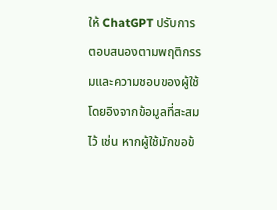ให้ ChatGPT ปรับการตอบสนองตามพฤติกรรมและความชอบของผู้ใช้โดยอิงจากข้อมูลที่สะสมไว้ เช่น หากผู้ใช้มักขอข้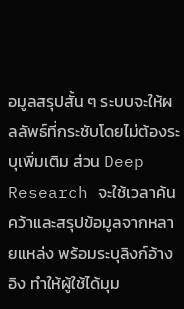อมูลสรุปสั้น ๆ ระบบจะให้ผลลัพธ์ที่กระชับโดยไม่ต้องระบุเพิ่มเติม ส่วน Deep Research จะใช้เวลาค้นคว้าและสรุปข้อมูลจากหลายแหล่ง พร้อมระบุลิงก์อ้างอิง ทำให้ผู้ใช้ได้มุม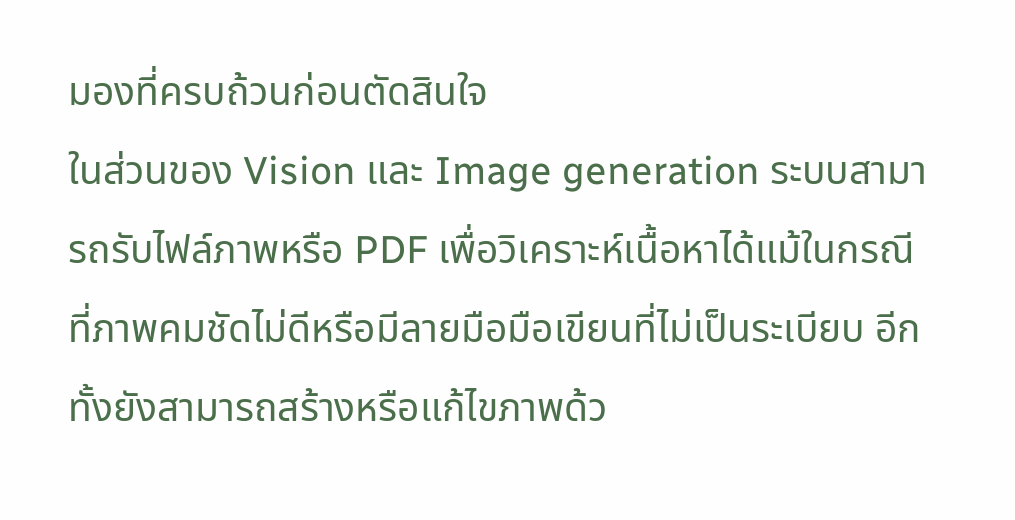มองที่ครบถ้วนก่อนตัดสินใจ
ในส่วนของ Vision และ Image generation ระบบสามารถรับไฟล์ภาพหรือ PDF เพื่อวิเคราะห์เนื้อหาได้แม้ในกรณีที่ภาพคมชัดไม่ดีหรือมีลายมือมือเขียนที่ไม่เป็นระเบียบ อีกทั้งยังสามารถสร้างหรือแก้ไขภาพด้ว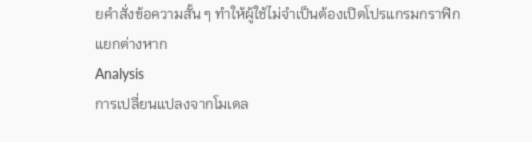ยคำสั่งข้อความสั้น ๆ ทำให้ผู้ใช้ไม่จำเป็นต้องเปิดโปรแกรมกราฟิกแยกต่างหาก
Analysis
การเปลี่ยนแปลงจากโมเดล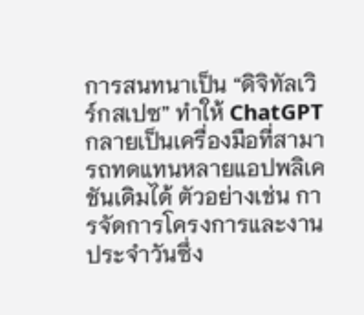การสนทนาเป็น “ดิจิทัลเวิร์กสเปซ” ทำให้ ChatGPT กลายเป็นเครื่องมือที่สามารถทดแทนหลายแอปพลิเคชันเดิมได้ ตัวอย่างเช่น การจัดการโครงการและงานประจำวันซึ่ง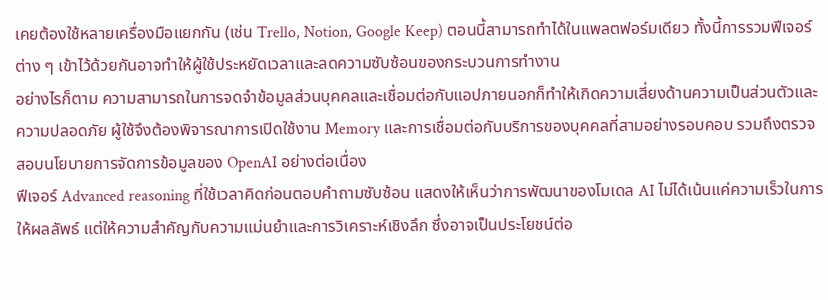เคยต้องใช้หลายเครื่องมือแยกกัน (เช่น Trello, Notion, Google Keep) ตอนนี้สามารถทำได้ในแพลตฟอร์มเดียว ทั้งนี้การรวมฟีเจอร์ต่าง ๆ เข้าไว้ด้วยกันอาจทำให้ผู้ใช้ประหยัดเวลาและลดความซับซ้อนของกระบวนการทำงาน
อย่างไรก็ตาม ความสามารถในการจดจำข้อมูลส่วนบุคคลและเชื่อมต่อกับแอปภายนอกก็ทำให้เกิดความเสี่ยงด้านความเป็นส่วนตัวและความปลอดภัย ผู้ใช้จึงต้องพิจารณาการเปิดใช้งาน Memory และการเชื่อมต่อกับบริการของบุคคลที่สามอย่างรอบคอบ รวมถึงตรวจสอบนโยบายการจัดการข้อมูลของ OpenAI อย่างต่อเนื่อง
ฟีเจอร์ Advanced reasoning ที่ใช้เวลาคิดก่อนตอบคำถามซับซ้อน แสดงให้เห็นว่าการพัฒนาของโมเดล AI ไม่ได้เน้นแค่ความเร็วในการให้ผลลัพธ์ แต่ให้ความสำคัญกับความแม่นยำและการวิเคราะห์เชิงลึก ซึ่งอาจเป็นประโยชน์ต่อ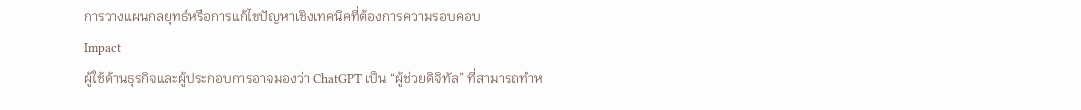การวางแผนกลยุทธ์หรือการแก้ไขปัญหาเชิงเทคนิคที่ต้องการความรอบคอบ
Impact
ผู้ใช้ด้านธุรกิจและผู้ประกอบการอาจมองว่า ChatGPT เป็น “ผู้ช่วยดิจิทัล” ที่สามารถทำห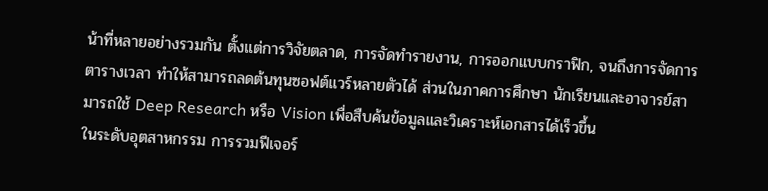น้าที่หลายอย่างรวมกัน ตั้งแต่การวิจัยตลาด, การจัดทำรายงาน, การออกแบบกราฟิก, จนถึงการจัดการตารางเวลา ทำให้สามารถลดต้นทุนซอฟต์แวร์หลายตัวได้ ส่วนในภาคการศึกษา นักเรียนและอาจารย์สามารถใช้ Deep Research หรือ Vision เพื่อสืบค้นข้อมูลและวิเคราะห์เอกสารได้เร็วขึ้น
ในระดับอุตสาหกรรม การรวมฟีเจอร์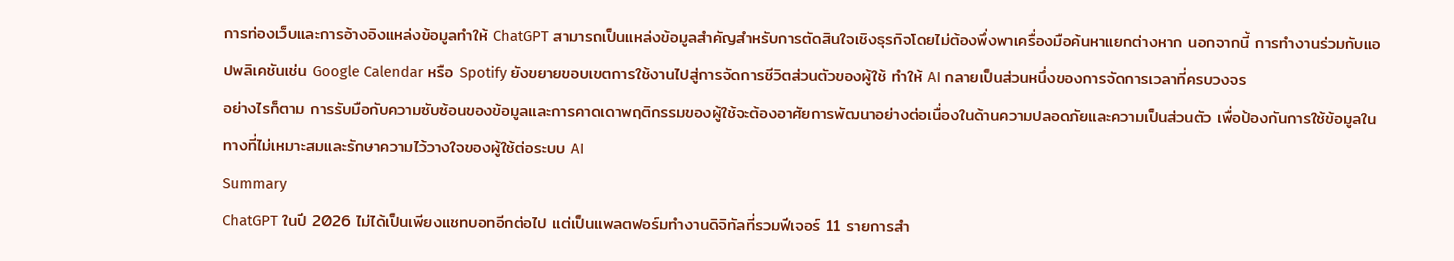การท่องเว็บและการอ้างอิงแหล่งข้อมูลทำให้ ChatGPT สามารถเป็นแหล่งข้อมูลสำคัญสำหรับการตัดสินใจเชิงธุรกิจโดยไม่ต้องพึ่งพาเครื่องมือค้นหาแยกต่างหาก นอกจากนี้ การทำงานร่วมกับแอปพลิเคชันเช่น Google Calendar หรือ Spotify ยังขยายขอบเขตการใช้งานไปสู่การจัดการชีวิตส่วนตัวของผู้ใช้ ทำให้ AI กลายเป็นส่วนหนึ่งของการจัดการเวลาที่ครบวงจร
อย่างไรก็ตาม การรับมือกับความซับซ้อนของข้อมูลและการคาดเดาพฤติกรรมของผู้ใช้จะต้องอาศัยการพัฒนาอย่างต่อเนื่องในด้านความปลอดภัยและความเป็นส่วนตัว เพื่อป้องกันการใช้ข้อมูลในทางที่ไม่เหมาะสมและรักษาความไว้วางใจของผู้ใช้ต่อระบบ AI
Summary
ChatGPT ในปี 2026 ไม่ได้เป็นเพียงแชทบอทอีกต่อไป แต่เป็นแพลตฟอร์มทำงานดิจิทัลที่รวมฟีเจอร์ 11 รายการสำ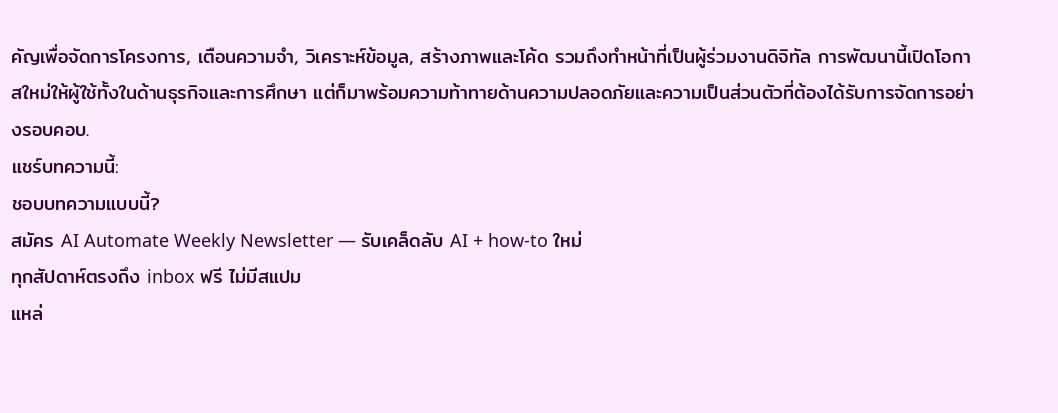คัญเพื่อจัดการโครงการ, เตือนความจำ, วิเคราะห์ข้อมูล, สร้างภาพและโค้ด รวมถึงทำหน้าที่เป็นผู้ร่วมงานดิจิทัล การพัฒนานี้เปิดโอกาสใหม่ให้ผู้ใช้ทั้งในด้านธุรกิจและการศึกษา แต่ก็มาพร้อมความท้าทายด้านความปลอดภัยและความเป็นส่วนตัวที่ต้องได้รับการจัดการอย่างรอบคอบ.
แชร์บทความนี้:
ชอบบทความแบบนี้?
สมัคร AI Automate Weekly Newsletter — รับเคล็ดลับ AI + how-to ใหม่
ทุกสัปดาห์ตรงถึง inbox ฟรี ไม่มีสแปม
แหล่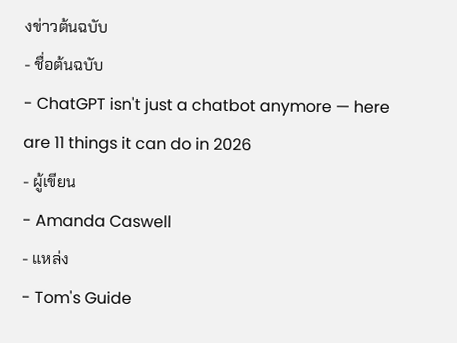งข่าวต้นฉบับ
- ชื่อต้นฉบับ
- ChatGPT isn't just a chatbot anymore — here are 11 things it can do in 2026
- ผู้เขียน
- Amanda Caswell
- แหล่ง
- Tom's Guide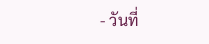- วันที่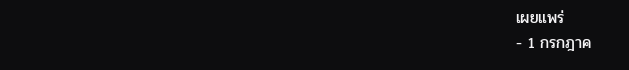เผยแพร่
- 1 กรกฎาค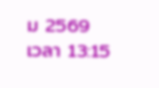ม 2569 เวลา 13:15